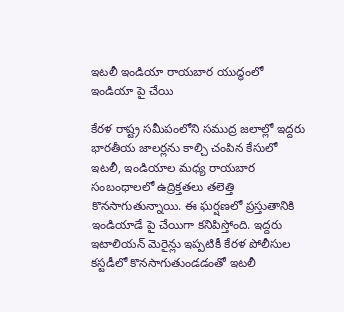ఇటలీ ఇండియా రాయబార యుద్ధంలో ఇండియా పై చేయి

కేరళ రాష్ట్ర సమీపంలోని సముద్ర జలాల్లో ఇద్దరు భారతీయ జాలర్లను కాల్చి చంపిన కేసులో ఇటలీ, ఇండియాల మధ్య రాయబార సంబంధాలలో ఉద్రిక్తతలు తలెత్తి కొనసాగుతున్నాయి. ఈ ఘర్షణలో ప్రస్తుతానికి ఇండియాడే పై చేయిగా కనిపిస్తోంది. ఇద్దరు ఇటాలియన్ మెరైన్లు ఇప్పటికీ కేరళ పోలీసుల కస్టడీలో కొనసాగుతుండడంతో ఇటలీ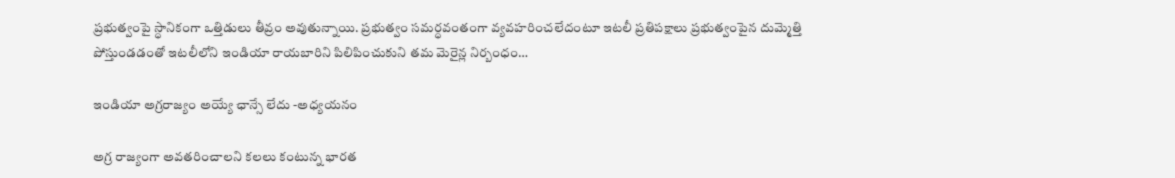ప్రభుత్వంపై స్ధానికంగా ఒత్తిడులు తీవ్రం అవుతున్నాయి. ప్రభుత్వం సమర్ధవంతంగా వ్యవహరించలేదంటూ ఇటలీ ప్రతిపక్షాలు ప్రభుత్వంపైన దుమ్మెత్తి పోస్తుండడంతో ఇటలీలోని ఇండియా రాయబారిని పిలిపించుకుని తమ మెరైన్ల నిర్బంధం…

ఇండియా అగ్రరాజ్యం అయ్యే ఛాన్సే లేదు -అధ్యయనం

అగ్ర రాజ్యంగా అవతరించాలని కలలు కంటున్న భారత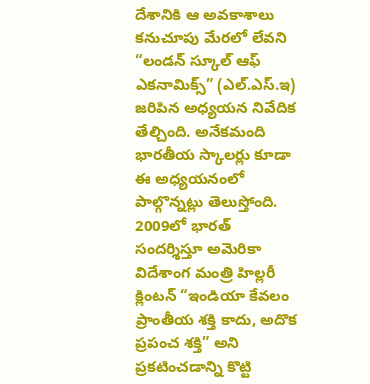దేశానికి ఆ అవకాశాలు కనుచూపు మేరలో లేవని “లండన్ స్కూల్ ఆఫ్ ఎకనామిక్స్” (ఎల్.ఎస్.ఇ) జరిపిన అధ్యయన నివేదిక తేల్చింది. అనేకమంది భారతీయ స్కాలర్లు కూడా ఈ అధ్యయనంలో పాల్గొన్నట్లు తెలుస్తోంది. 2009లో భారత్ సందర్శిస్తూ అమెరికా విదేశాంగ మంత్రి హిల్లరీ క్లింటన్ “ఇండియా కేవలం ప్రాంతీయ శక్తి కాదు, అదొక ప్రపంచ శక్తి” అని ప్రకటించడాన్ని కొట్టి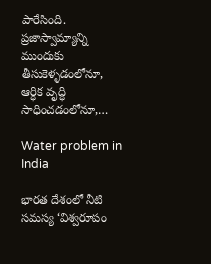పారేసింది. ప్రజాస్వామ్యాన్ని ముందుకు తీసుకెళ్ళడంలోనూ, ఆర్ధిక వృద్ధి సాధించడంలోనూ,…

Water problem in India

భారత దేశంలో నీటి సమస్య ‘విశ్వరూపం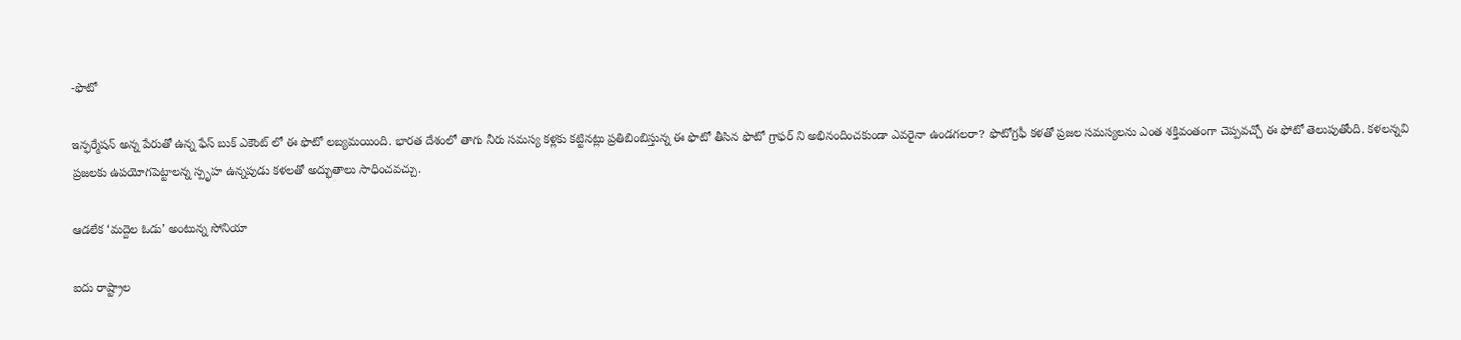-ఫొటో

ఇన్ఫర్మేషన్ అన్న పేరుతో ఉన్న ఫేస్ బుక్ ఎకౌంట్ లో ఈ ఫొటో లబ్యమయింది. భారత దేశంలో తాగు నీరు సమస్య కళ్లకు కట్టినట్లు ప్రతిబింబిస్తున్న ఈ ఫొటో తీసిన ఫొటో గ్రాఫర్ ని అభినందించకుండా ఎవరైనా ఉండగలరా? ఫొటోగ్రఫీ కళతో ప్రజల సమస్యలను ఎంత శక్తివంతంగా చెప్పవచ్చో ఈ ఫోటో తెలుపుతోంది. కళలన్నవి ప్రజలకు ఉపయోగపెట్టాలన్న స్పృహ ఉన్నపుడు కళలతో అద్భుతాలు సాధించవచ్చు.

ఆడలేక ‘మద్దెల ఓడు’ అంటున్న సోనియా

ఐదు రాష్ట్రాల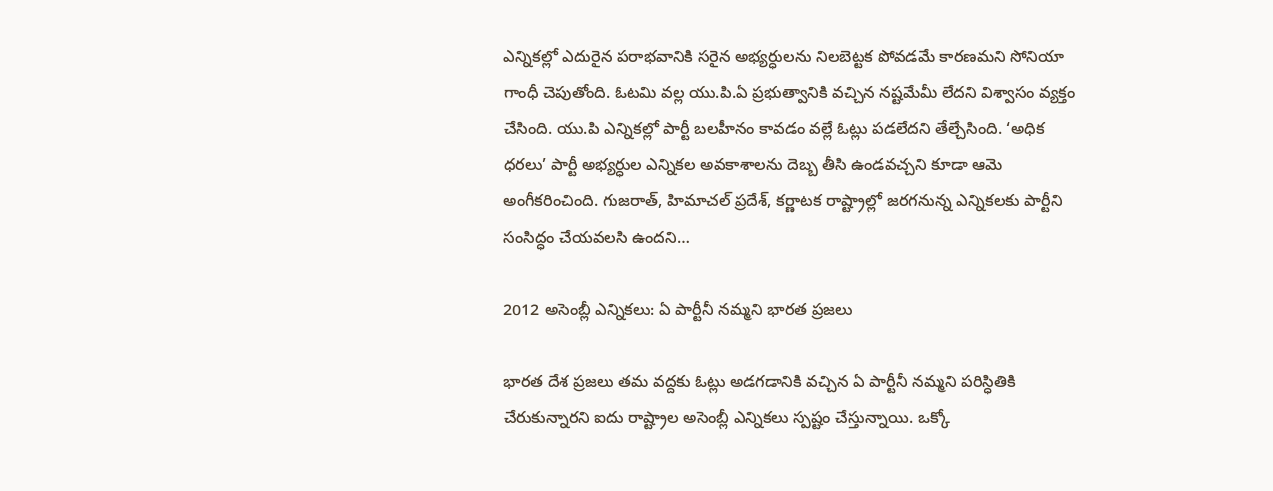ఎన్నికల్లో ఎదురైన పరాభవానికి సరైన అభ్యర్ధులను నిలబెట్టక పోవడమే కారణమని సోనియా గాంధీ చెపుతోంది. ఓటమి వల్ల యు.పి.ఏ ప్రభుత్వానికి వచ్చిన నష్టమేమీ లేదని విశ్వాసం వ్యక్తం చేసింది. యు.పి ఎన్నికల్లో పార్టీ బలహీనం కావడం వల్లే ఓట్లు పడలేదని తేల్చేసింది. ‘అధిక ధరలు’ పార్టీ అభ్యర్ధుల ఎన్నికల అవకాశాలను దెబ్బ తీసి ఉండవచ్చని కూడా ఆమె అంగీకరించింది. గుజరాత్, హిమాచల్ ప్రదేశ్, కర్ణాటక రాష్ట్రాల్లో జరగనున్న ఎన్నికలకు పార్టీని సంసిద్ధం చేయవలసి ఉందని…

2012 అసెంబ్లీ ఎన్నికలు: ఏ పార్టీనీ నమ్మని భారత ప్రజలు

భారత దేశ ప్రజలు తమ వద్దకు ఓట్లు అడగడానికి వచ్చిన ఏ పార్టీనీ నమ్మని పరిస్ధితికి చేరుకున్నారని ఐదు రాష్ట్రాల అసెంబ్లీ ఎన్నికలు స్పష్టం చేస్తున్నాయి. ఒక్కో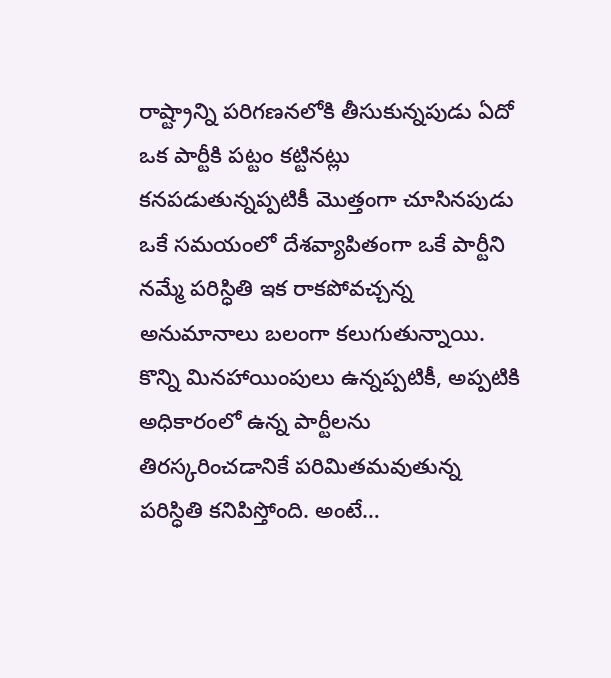రాష్ట్రాన్ని పరిగణనలోకి తీసుకున్నపుడు ఏదో ఒక పార్టీకి పట్టం కట్టినట్లు కనపడుతున్నప్పటికీ మొత్తంగా చూసినపుడు ఒకే సమయంలో దేశవ్యాపితంగా ఒకే పార్టీని నమ్మే పరిస్ధితి ఇక రాకపోవచ్చన్న అనుమానాలు బలంగా కలుగుతున్నాయి. కొన్ని మినహాయింపులు ఉన్నప్పటికీ, అప్పటికి అధికారంలో ఉన్న పార్టీలను తిరస్కరించడానికే పరిమితమవుతున్న పరిస్ధితి కనిపిస్తోంది. అంటే…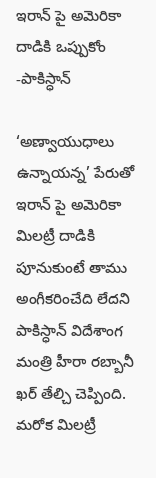ఇరాన్ పై అమెరికా దాడికి ఒప్పుకోం -పాకిస్ధాన్

‘అణ్వాయుధాలు ఉన్నాయన్న’ పేరుతో ఇరాన్ పై అమెరికా మిలట్రీ దాడికి పూనుకుంటే తాము అంగీకరించేది లేదని పాకిస్ధాన్ విదేశాంగ మంత్రి హీరా రబ్బానీ ఖర్ తేల్చి చెప్పింది. మరోక మిలట్రీ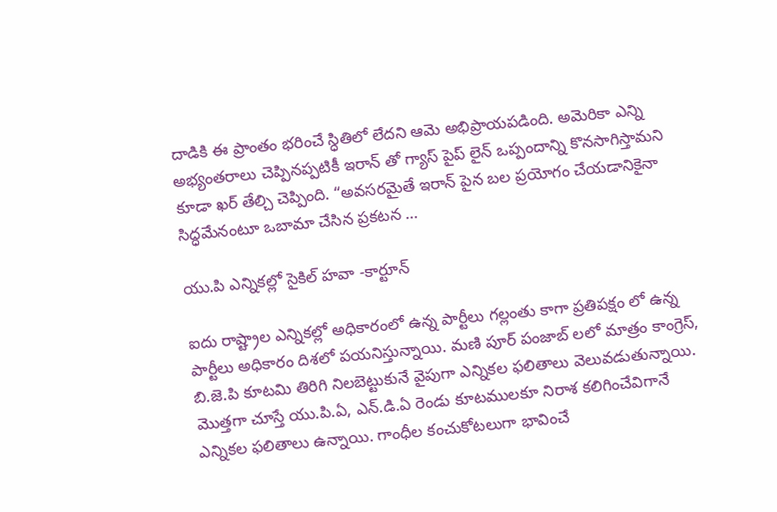దాడికి ఈ ప్రాంతం భరించే స్ధితిలో లేదని ఆమె అభిప్రాయపడింది. అమెరికా ఎన్ని అభ్యంతరాలు చెప్పినప్పటికీ ఇరాన్ తో గ్యాస్ పైప్ లైన్ ఒప్పందాన్ని కొనసాగిస్తామని కూడా ఖర్ తేల్చి చెప్పింది. “అవసరమైతే ఇరాన్ పైన బల ప్రయోగం చేయడానికైనా సిద్ధమేనంటూ ఒబామా చేసిన ప్రకటన …

యు.పి ఎన్నికల్లో సైకిల్ హవా -కార్టూన్

ఐదు రాష్ట్రాల ఎన్నికల్లో అధికారంలో ఉన్న పార్టీలు గల్లంతు కాగా ప్రతిపక్షం లో ఉన్న పార్టీలు అధికారం దిశలో పయనిస్తున్నాయి. మణి పూర్ పంజాబ్ లలో మాత్రం కాంగ్రెస్, బి.జె.పి కూటమి తిరిగి నిలబెట్టుకునే వైపుగా ఎన్నికల ఫలితాలు వెలువడుతున్నాయి. మొత్తగా చూస్తే యు.పి.ఏ, ఎన్.డి.ఏ రెండు కూటములకూ నిరాశ కలిగించేవిగానే ఎన్నికల ఫలితాలు ఉన్నాయి. గాంధీల కంచుకోటలుగా భావించే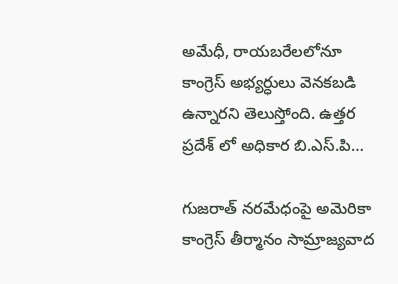అమేధీ, రాయబరేలలోనూ కాంగ్రెస్ అభ్యర్ధులు వెనకబడి ఉన్నారని తెలుస్తోంది. ఉత్తర ప్రదేశ్ లో అధికార బి.ఎస్.పి…

గుజరాత్ నరమేధంపై అమెరికా కాంగ్రెస్ తీర్మానం సామ్రాజ్యవాద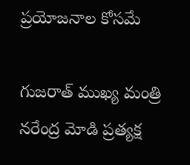ప్రయోజనాల కోసమే

గుజరాత్ ముఖ్య మంత్రి నరేంద్ర మోడి ప్రత్యక్ష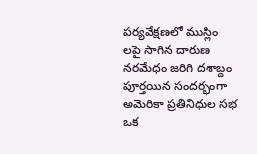పర్యవేక్షణలో ముస్లిం లపై సాగిన దారుణ నరమేధం జరిగి దశాబ్దం పూర్తయిన సందర్భంగా అమెరికా ప్రతినిధుల సభ ఒక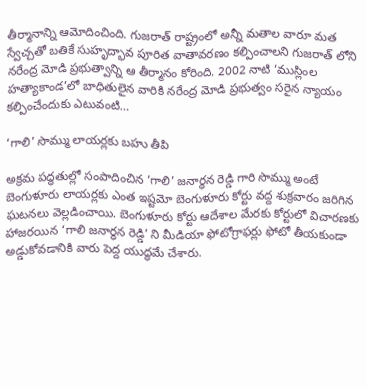తీర్మానాన్ని ఆమోదించింది. గుజరాత్ రాష్ట్రంలో అన్నీ మతాల వారూ మత స్వేచ్చతో బతికే సుహృద్భావ పూరిత వాతావరణం కల్పించాలని గుజరాత్ లోని నరేంద్ర మోడి ప్రభుత్వాన్ని ఆ తీర్మానం కోరింది. 2002 నాటి ‘ముస్లింల హత్యాకాండ’లో బాధితులైన వారికి నరేంద్ర మోడి ప్రభుత్వం సరైన న్యాయం కల్పించేందుకు ఎటువంటి…

‘గాలి’ సొమ్ము లాయర్లకు బహు తీపి

అక్రమ పద్ధతుల్లో సంపాదించిన ‘గాలి’ జనార్ధన రెడ్డి గారి సొమ్ము అంటే బెంగుళూరు లాయర్లకు ఎంత ఇష్టమో బెంగుళూరు కోర్టు వద్ద శుక్రవారం జరిగిన ఘటనలు వెల్లడించాయి. బెంగుళూరు కోర్టు ఆదేశాల మేరకు కోర్టులో విచారణకు హాజరయిన ‘గాలి జనార్ధన రెడ్డి’ ని మీడియా ఫోటోగ్రాఫర్లు ఫోటో తీయకుండా అడ్డుకోవడానికి వారు పెద్ద యుద్ధమే చేశారు.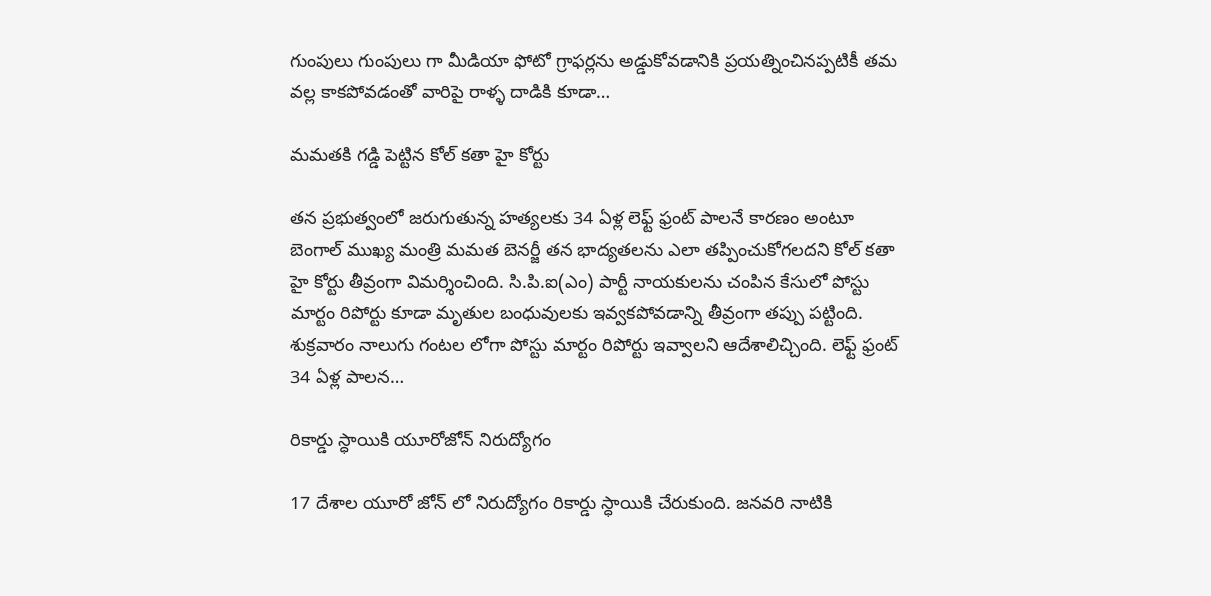గుంపులు గుంపులు గా మీడియా ఫోటో గ్రాఫర్లను అడ్డుకోవడానికి ప్రయత్నించినప్పటికీ తమ వల్ల కాకపోవడంతో వారిపై రాళ్ళ దాడికి కూడా…

మమతకి గడ్డి పెట్టిన కోల్ కతా హై కోర్టు

తన ప్రభుత్వంలో జరుగుతున్న హత్యలకు 34 ఏళ్ల లెఫ్ట్ ఫ్రంట్ పాలనే కారణం అంటూ బెంగాల్ ముఖ్య మంత్రి మమత బెనర్జీ తన భాద్యతలను ఎలా తప్పించుకోగలదని కోల్ కతా హై కోర్టు తీవ్రంగా విమర్శించింది. సి.పి.ఐ(ఎం) పార్టీ నాయకులను చంపిన కేసులో పోస్టు మార్టం రిపోర్టు కూడా మృతుల బంధువులకు ఇవ్వకపోవడాన్ని తీవ్రంగా తప్పు పట్టింది. శుక్రవారం నాలుగు గంటల లోగా పోస్టు మార్టం రిపోర్టు ఇవ్వాలని ఆదేశాలిచ్చింది. లెఫ్ట్ ఫ్రంట్ 34 ఏళ్ల పాలన…

రికార్డు స్ధాయికి యూరోజోన్ నిరుద్యోగం

17 దేశాల యూరో జోన్ లో నిరుద్యోగం రికార్డు స్ధాయికి చేరుకుంది. జనవరి నాటికి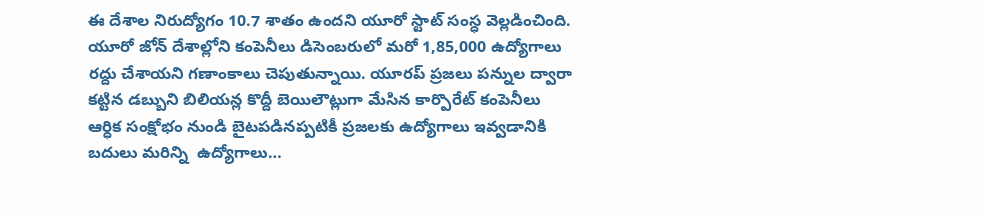ఈ దేశాల నిరుద్యోగం 10.7 శాతం ఉందని యూరో స్టాట్ సంస్ధ వెల్లడించింది. యూరో జోన్ దేశాల్లోని కంపెనీలు డిసెంబరులో మరో 1,85,000 ఉద్యోగాలు రద్దు చేశాయని గణాంకాలు చెపుతున్నాయి. యూరప్ ప్రజలు పన్నుల ద్వారా కట్టిన డబ్బుని బిలియన్ల కొద్దీ బెయిలౌట్లుగా మేసిన కార్పొరేట్ కంపెనీలు ఆర్ధిక సంక్షోభం నుండి బైటపడినప్పటికీ ప్రజలకు ఉద్యోగాలు ఇవ్వడానికి బదులు మరిన్ని  ఉద్యోగాలు…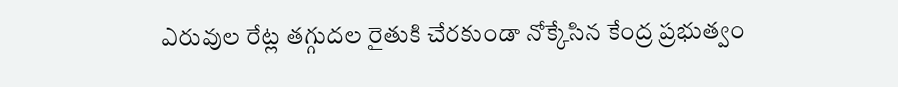ఎరువుల రేట్ల తగ్గుదల రైతుకి చేరకుండా నోక్కేసిన కేంద్ర ప్రభుత్వం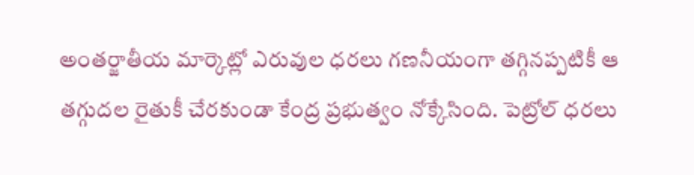అంతర్జాతీయ మార్కెట్లో ఎరువుల ధరలు గణనీయంగా తగ్గినప్పటికీ ఆ తగ్గుదల రైతుకీ చేరకుండా కేంద్ర ప్రభుత్వం నోక్కేసింది. పెట్రోల్ ధరలు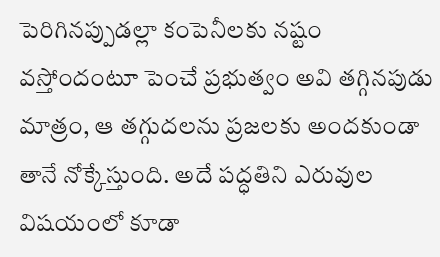పెరిగినప్పుడల్లా కంపెనీలకు నష్టం వస్తోందంటూ పెంచే ప్రభుత్వం అవి తగ్గినపుడు మాత్రం, ఆ తగ్గుదలను ప్రజలకు అందకుండా తానే నోక్కేస్తుంది. అదే పద్ధతిని ఎరువుల విషయంలో కూడా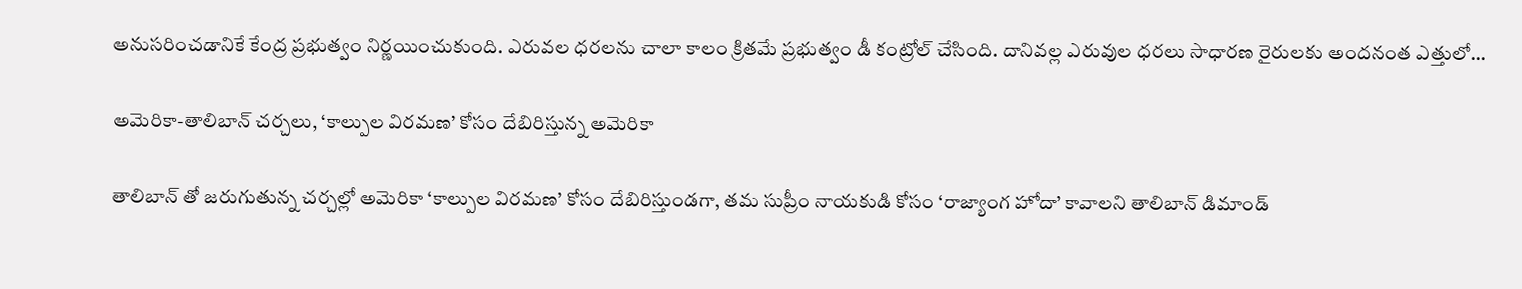అనుసరించడానికే కేంద్ర ప్రభుత్వం నిర్ణయించుకుంది. ఎరువల ధరలను చాలా కాలం క్రితమే ప్రభుత్వం డీ కంట్రోల్ చేసింది. దానివల్ల ఎరువుల ధరలు సాధారణ రైరులకు అందనంత ఎత్తులో…

అమెరికా-తాలిబాన్ చర్చలు, ‘కాల్పుల విరమణ’ కోసం దేబిరిస్తున్న అమెరికా

తాలిబాన్ తో జరుగుతున్న చర్చల్లో అమెరికా ‘కాల్పుల విరమణ’ కోసం దేబిరిస్తుండగా, తమ సుప్రీం నాయకుడి కోసం ‘రాజ్యాంగ హోదా’ కావాలని తాలిబాన్ డిమాండ్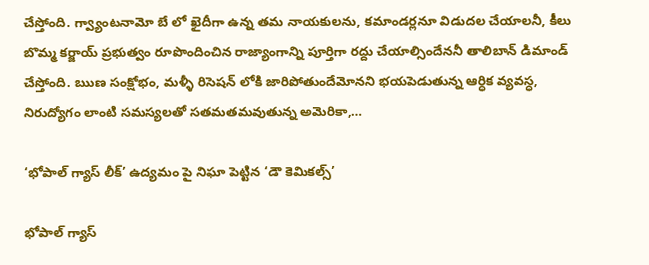చేస్తోంది. గ్వ్యాంటనామో బే లో ఖైదీగా ఉన్న తమ నాయకులను, కమాండర్లనూ విడుదల చేయాలనీ, కీలు బొమ్మ కర్జాయ్ ప్రభుత్వం రూపొందించిన రాజ్యాంగాన్ని పూర్తిగా రద్దు చేయాల్సిందేననీ తాలిబాన్ డిమాండ్ చేస్తోంది. ఋణ సంక్షోభం, మళ్ళీ రిసెషన్ లోకి జారిపోతుందేమోనని భయపెడుతున్న ఆర్ధిక వ్యవస్ధ, నిరుద్యోగం లాంటి సమస్యలతో సతమతమవుతున్న అమెరికా,…

‘భోపాల్ గ్యాస్ లీక్’ ఉద్యమం పై నిఘా పెట్టిన ‘డౌ కెమికల్స్’

భోపాల్ గ్యాస్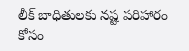లీక్ బాధితులకు నష్ట పరిహారం కోసం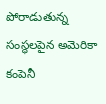పోరాడుతున్న సంస్ధలపైన అమెరికా కంపెనీ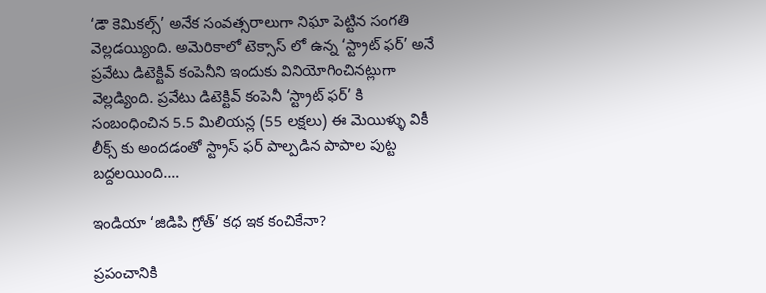‘డౌ కెమికల్స్’ అనేక సంవత్సరాలుగా నిఘా పెట్టిన సంగతి వెల్లడయ్యింది. అమెరికాలో టెక్సాస్ లో ఉన్న ‘స్ట్రాట్ ఫర్’ అనే ప్రవేటు డిటెక్టివ్ కంపెనీని ఇందుకు వినియోగించినట్లుగా వెల్లడ్యింది. ప్రవేటు డిటెక్టివ్ కంపెనీ ‘స్ట్రాట్ ఫర్’ కి సంబంధించిన 5.5 మిలియన్ల (55 లక్షలు) ఈ మెయిళ్ళు వికీ లీక్స్ కు అందడంతో స్ట్రాస్ ఫర్ పాల్పడిన పాపాల పుట్ట బద్దలయింది.…

ఇండియా ‘జిడిపి గ్రోత్’ కధ ఇక కంచికేనా?

ప్రపంచానికి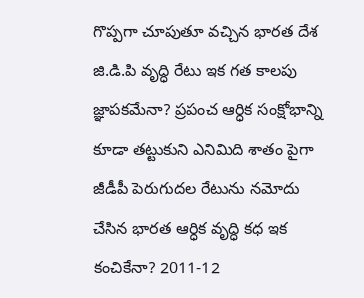గొప్పగా చూపుతూ వచ్చిన భారత దేశ జి.డి.పి వృద్ధి రేటు ఇక గత కాలపు జ్ఞాపకమేనా? ప్రపంచ ఆర్ధిక సంక్షోభాన్ని కూడా తట్టుకుని ఎనిమిది శాతం పైగా జీడీపీ పెరుగుదల రేటును నమోదు చేసిన భారత ఆర్ధిక వృద్ధి కధ ఇక కంచికేనా? 2011-12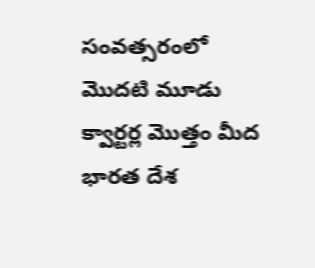సంవత్సరంలో మొదటి మూడు క్వార్టర్ల మొత్తం మీద భారత దేశ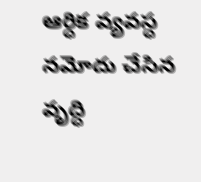ఆర్ధిక వ్యవస్ధ నమోదు చేసిన వృద్ధి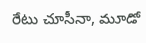రేటు చూసీనా, మూడో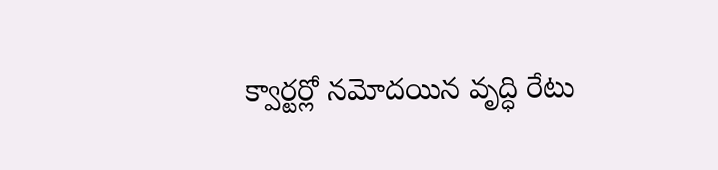క్వార్టర్లో నమోదయిన వృద్ధి రేటు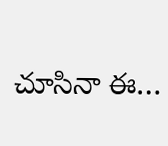చూసినా ఈ…